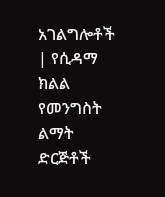አገልግሎቶች | የሲዳማ ክልል የመንግስት ልማት ድርጅቶች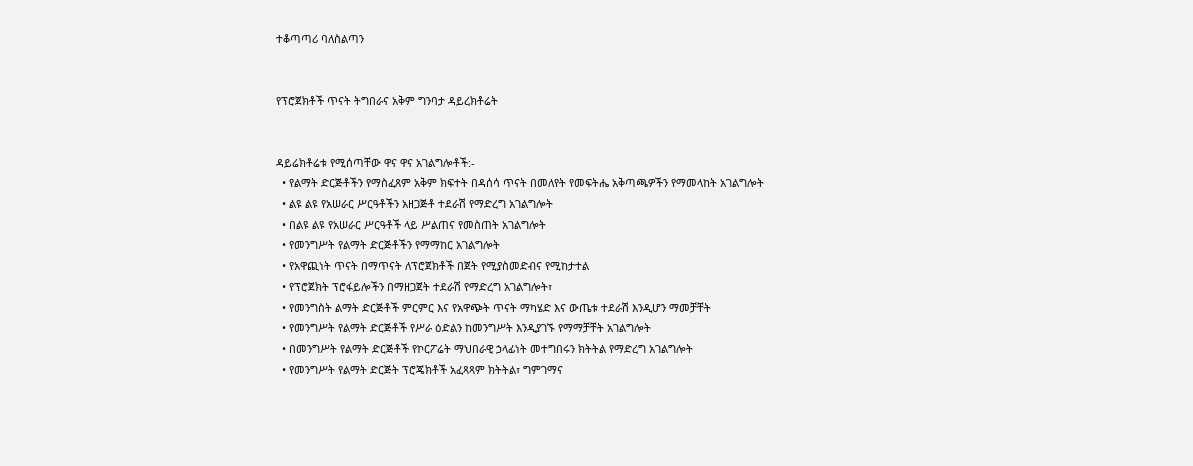ተቆጣጣሪ ባለስልጣን


የፕሮጀክቶች ጥናት ትግበራና አቅም ግንባታ ዳይረክቶሬት


ዳይሬክቶሬቱ የሚሰጣቸው ዋና ዋና አገልግሎቶች:-
  • የልማት ድርጅቶችን የማስፈጸም አቅም ክፍተት በዳሰሳ ጥናት በመለየት የመፍትሔ አቅጣጫዎችን የማመላከት አገልግሎት
  • ልዩ ልዩ የአሠራር ሥርዓቶችን አዘጋጅቶ ተደራሽ የማድረግ አገልግሎት
  • በልዩ ልዩ የአሠራር ሥርዓቶች ላይ ሥልጠና የመስጠት አገልግሎት
  • የመንግሥት የልማት ድርጅቶችን የማማከር አገልግሎት
  • የአዋጪነት ጥናት በማጥናት ለፕሮጀክቶች በጀት የሚያስመድብና የሚከታተል
  • የፕሮጀክት ፕሮፋይሎችን በማዘጋጀት ተደራሽ የማድረግ አገልግሎት፣
  • የመንግስት ልማት ድርጅቶች ምርምር እና የአዋጭት ጥናት ማካሄድ እና ውጤቱ ተደራሽ እንዲሆን ማመቻቸት
  • የመንግሥት የልማት ድርጅቶች የሥራ ዕድልን ከመንግሥት እንዲያገኙ የማማቻቸት አገልግሎት
  • በመንግሥት የልማት ድርጅቶች የኮርፖሬት ማህበራዊ ኃላፊነት መተግበሩን ክትትል የማድረግ አገልግሎት
  • የመንግሥት የልማት ድርጅት ፕሮጄክቶች አፈጻጻም ክትትል፣ ግምገማና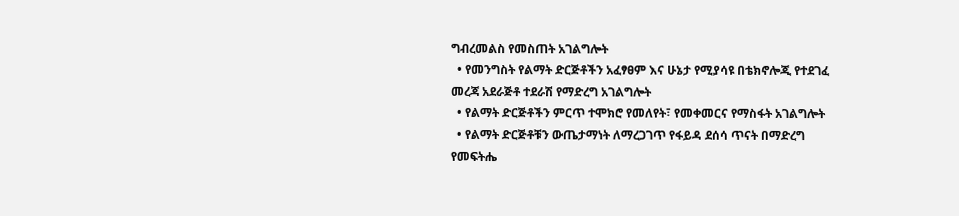ግብረመልስ የመስጠት አገልግሎት
  • የመንግስት የልማት ድርጅቶችን አፈፃፀም እና ሁኔታ የሚያሳዩ በቴክኖሎጂ የተደገፈ መረጃ አደራጅቶ ተደራሽ የማድረግ አገልግሎት
  • የልማት ድርጅቶችን ምርጥ ተሞክሮ የመለየት፣ የመቀመርና የማስፋት አገልግሎት
  • የልማት ድርጅቶቹን ውጤታማነት ለማረጋገጥ የፋይዳ ደሰሳ ጥናት በማድረግ የመፍትሔ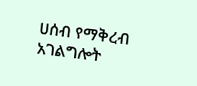ሀሰብ የማቅረብ አገልግሎት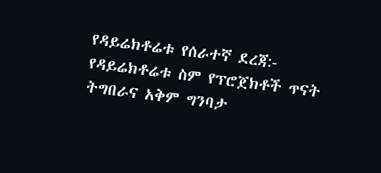የዳይሬክቶሬቱ የሰራተኛ ደረጃ:-
የዳይሬክቶሬቱ ስም የፕሮጀክቶች ጥናት ትግበራና አቅም ግንባታ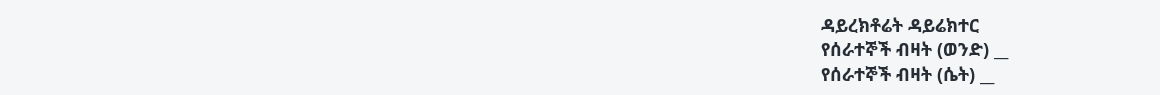ዳይረክቶሬት ዳይሬክተር
የሰራተኞች ብዛት (ወንድ) __
የሰራተኞች ብዛት (ሴት) __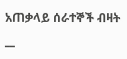አጠቃላይ ሰራተኞች ብዛት __